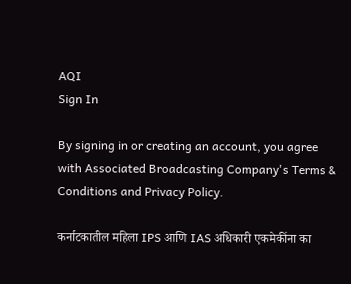AQI
Sign In

By signing in or creating an account, you agree with Associated Broadcasting Company's Terms & Conditions and Privacy Policy.

कर्नाटकातील महिला IPS आणि IAS अधिकारी एकमेकींना का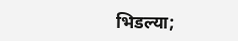भिडल्या;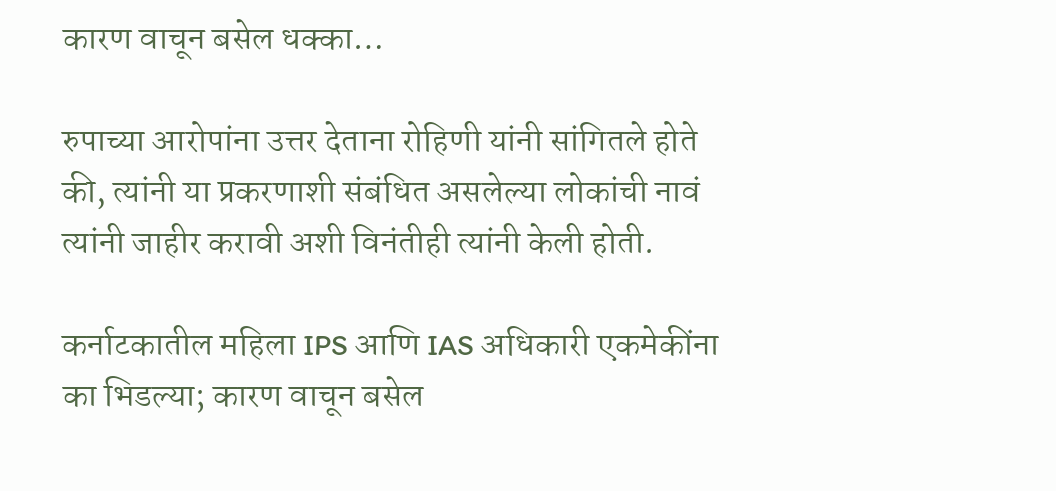कारण वाचून बसेल धक्का…

रुपाच्या आरोपांना उत्तर देताना रोहिणी यांनी सांगितले होते की, त्यांनी या प्रकरणाशी संबंधित असलेल्या लोकांची नावं त्यांनी जाहीर करावी अशी विनंतीही त्यांनी केली होती.

कर्नाटकातील महिला IPS आणि IAS अधिकारी एकमेकींना का भिडल्या; कारण वाचून बसेल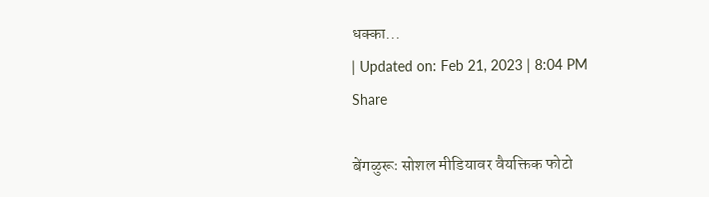धक्का...
| Updated on: Feb 21, 2023 | 8:04 PM
Share

बेंगळुरूः सोशल मीडियावर वैयक्तिक फोटो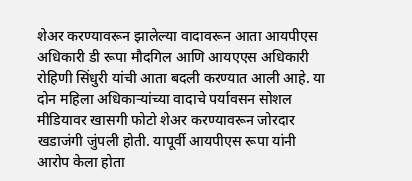शेअर करण्यावरून झालेल्या वादावरून आता आयपीएस अधिकारी डी रूपा मौदगिल आणि आयएएस अधिकारी रोहिणी सिंधुरी यांची आता बदली करण्यात आली आहे. या दोन महिला अधिकाऱ्यांच्या वादाचे पर्यावसन सोशल मीडियावर खासगी फोटो शेअर करण्यावरून जोरदार खडाजंगी जुंपली होती. यापूर्वी आयपीएस रूपा यांनी आरोप केला होता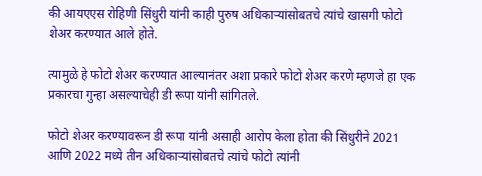की आयएएस रोहिणी सिंधुरी यांनी काही पुरुष अधिकाऱ्यांसोबतचे त्यांचे खासगी फोटो शेअर करण्यात आले होते.

त्यामुळे हे फोटो शेअर करण्यात आल्यानंतर अशा प्रकारे फोटो शेअर करणे म्हणजे हा एक प्रकारचा गुन्हा असल्याचेही डी रूपा यांनी सांगितले.

फोटो शेअर करण्यावरून डी रूपा यांनी असाही आरोप केला होता की सिंधुरीने 2021 आणि 2022 मध्ये तीन अधिकाऱ्यांसोबतचे त्यांचे फोटो त्यांनी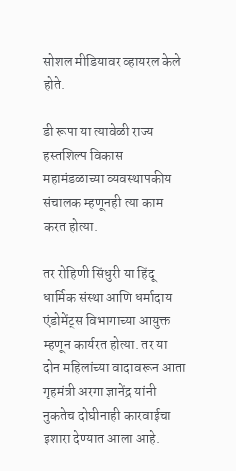सोशल मीडियावर व्हायरल केले होते.

डी रूपा या त्यावेळी राज्य हस्तशिल्प विकास महामंडळाच्या व्यवस्थापकीय संचालक म्हणूनही त्या काम करत होत्या.

तर रोहिणी सिंधुरी या हिंदू धार्मिक संस्था आणि धर्मादाय एंडोमेंट्स विभागाच्या आयुक्त म्हणून कार्यरत होत्या. तर या दोन महिलांच्या वादावरून आता गृहमंत्री अरगा ज्ञानेंद्र यांनी नुकतेच दोघीनाही कारवाईचा इशारा देण्यात आला आहे.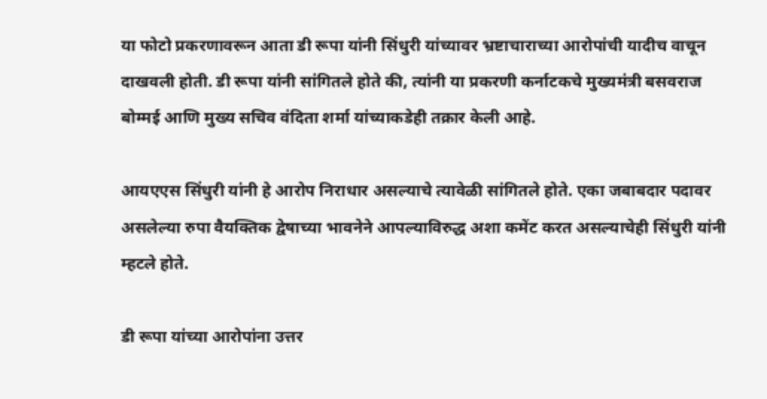या फोटो प्रकरणावरून आता डी रूपा यांनी सिंधुरी यांच्यावर भ्रष्टाचाराच्या आरोपांची यादीच वाचून दाखवली होती. डी रूपा यांनी सांगितले होते की, त्यांनी या प्रकरणी कर्नाटकचे मुख्यमंत्री बसवराज बोम्मई आणि मुख्य सचिव वंदिता शर्मा यांच्याकडेही तक्रार केली आहे.

आयएएस सिंधुरी यांनी हे आरोप निराधार असल्याचे त्यावेळी सांगितले होते. एका जबाबदार पदावर असलेल्या रुपा वैयक्तिक द्वेषाच्या भावनेने आपल्याविरुद्ध अशा कमेंट करत असल्याचेही सिंधुरी यांनी म्हटले होते.

डी रूपा यांच्या आरोपांना उत्तर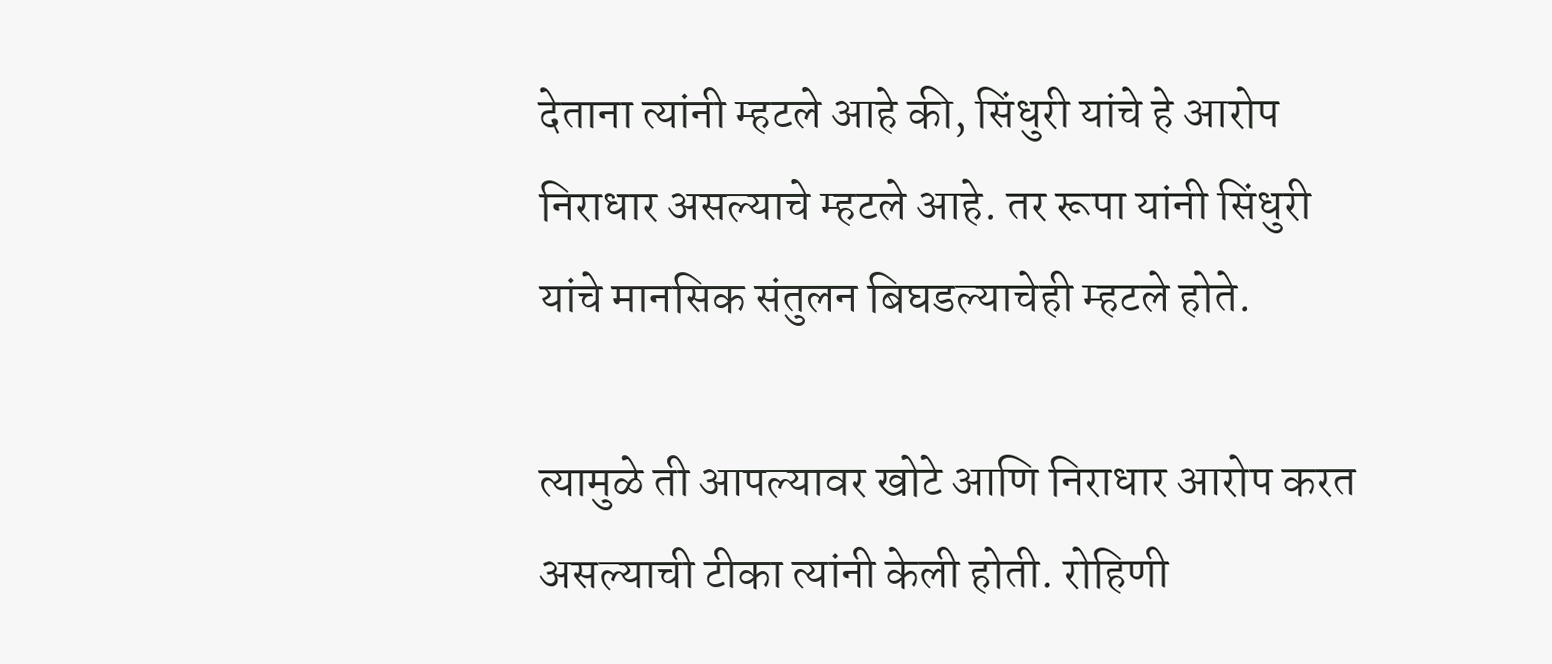देताना त्यांनी म्हटले आहे की, सिंधुरी यांचे हे आरोप निराधार असल्याचे म्हटले आहे. तर रूपा यांनी सिंधुरी यांचे मानसिक संतुलन बिघडल्याचेही म्हटले होते.

त्यामुळे ती आपल्यावर खोटे आणि निराधार आरोप करत असल्याची टीका त्यांनी केली होती. रोहिणी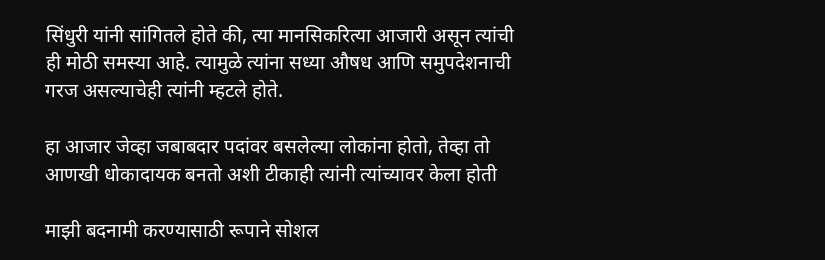सिंधुरी यांनी सांगितले होते की, त्या मानसिकरित्या आजारी असून त्यांची ही मोठी समस्या आहे. त्यामुळे त्यांना सध्या औषध आणि समुपदेशनाची गरज असल्याचेही त्यांनी म्हटले होते.

हा आजार जेव्हा जबाबदार पदांवर बसलेल्या लोकांना होतो, तेव्हा तो आणखी धोकादायक बनतो अशी टीकाही त्यांनी त्यांच्यावर केला होती

माझी बदनामी करण्यासाठी रूपाने सोशल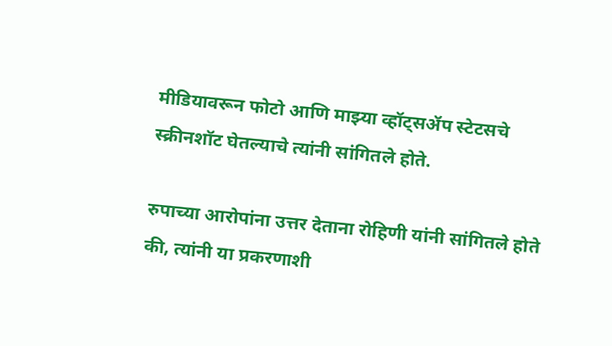मीडियावरून फोटो आणि माझ्या व्हॉट्सॲप स्टेटसचे स्क्रीनशॉट घेतल्याचे त्यांनी सांगितले होते.

रुपाच्या आरोपांना उत्तर देताना रोहिणी यांनी सांगितले होते की, त्यांनी या प्रकरणाशी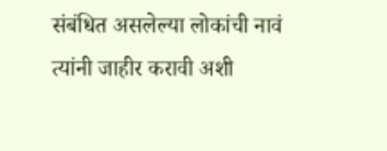संबंधित असलेल्या लोकांची नावं त्यांनी जाहीर करावी अशी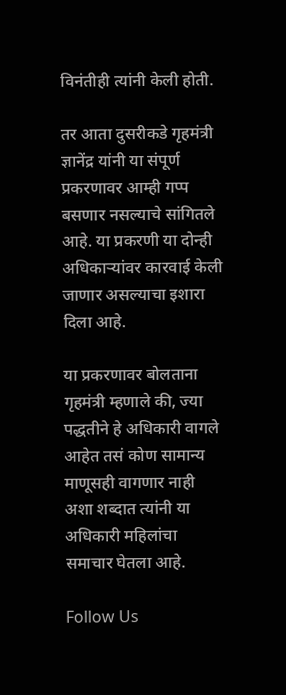विनंतीही त्यांनी केली होती.

तर आता दुसरीकडे गृहमंत्री ज्ञानेंद्र यांनी या संपूर्ण प्रकरणावर आम्ही गप्प बसणार नसल्याचे सांगितले आहे. या प्रकरणी या दोन्ही अधिकाऱ्यांवर कारवाई केली जाणार असल्याचा इशारा दिला आहे.

या प्रकरणावर बोलताना गृहमंत्री म्हणाले की, ज्या पद्धतीने हे अधिकारी वागले आहेत तसं कोण सामान्य माणूसही वागणार नाही अशा शब्दात त्यांनी या अधिकारी महिलांचा समाचार घेतला आहे.

Follow Us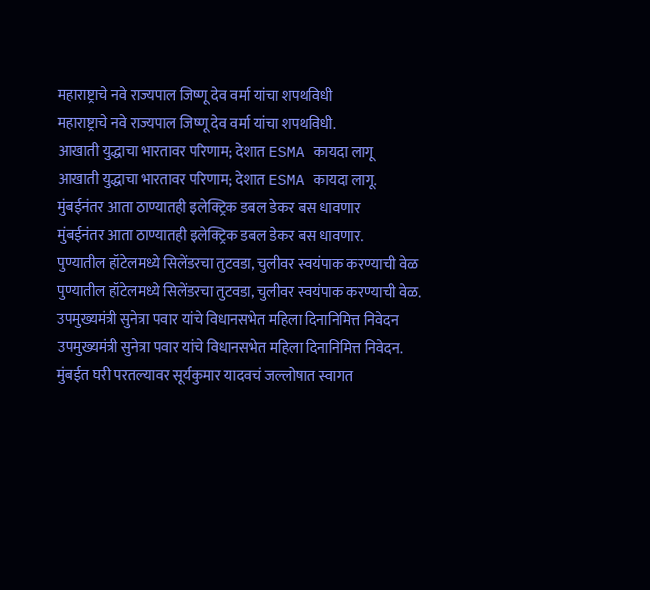महाराष्ट्राचे नवे राज्यपाल जिष्णू देव वर्मा यांचा शपथविधी
महाराष्ट्राचे नवे राज्यपाल जिष्णू देव वर्मा यांचा शपथविधी.
आखाती युद्धाचा भारतावर परिणाम; देशात ESMA कायदा लागू
आखाती युद्धाचा भारतावर परिणाम; देशात ESMA कायदा लागू.
मुंबईनंतर आता ठाण्यातही इलेक्ट्रिक डबल डेकर बस धावणार
मुंबईनंतर आता ठाण्यातही इलेक्ट्रिक डबल डेकर बस धावणार.
पुण्यातील हॉटेलमध्ये सिलेंडरचा तुटवडा, चुलीवर स्वयंपाक करण्याची वेळ
पुण्यातील हॉटेलमध्ये सिलेंडरचा तुटवडा, चुलीवर स्वयंपाक करण्याची वेळ.
उपमुख्यमंत्री सुनेत्रा पवार यांचे विधानसभेत महिला दिनानिमित्त निवेदन
उपमुख्यमंत्री सुनेत्रा पवार यांचे विधानसभेत महिला दिनानिमित्त निवेदन.
मुंबईत घरी परतल्यावर सूर्यकुमार यादवचं जल्लोषात स्वागत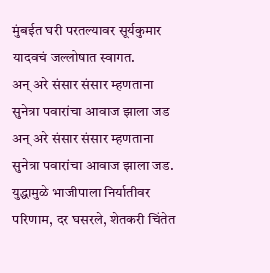मुंबईत घरी परतल्यावर सूर्यकुमार यादवचं जल्लोषात स्वागत.
अन् अरे संसार संसार म्हणताना सुनेत्रा पवारांचा आवाज झाला जड
अन् अरे संसार संसार म्हणताना सुनेत्रा पवारांचा आवाज झाला जड.
युद्धामुळे भाजीपाला निर्यातीवर परिणाम, दर घसरले, शेतकरी चिंतेत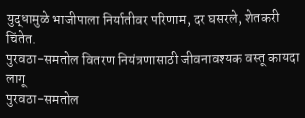युद्धामुळे भाजीपाला निर्यातीवर परिणाम, दर घसरले, शेतकरी चिंतेत.
पुरवठा-समतोल वितरण नियंत्रणासाठी जीवनावश्यक वस्तू कायदा लागू
पुरवठा-समतोल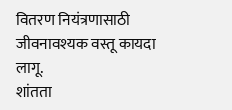वितरण नियंत्रणासाठी जीवनावश्यक वस्तू कायदा लागू.
शांतता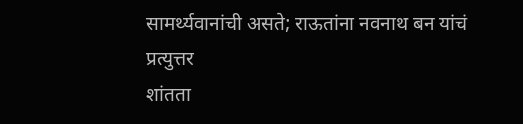सामर्थ्यवानांची असते; राऊतांना नवनाथ बन यांचं प्रत्युत्तर
शांतता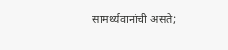सामर्थ्यवानांची असते;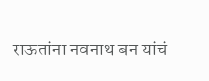राऊतांना नवनाथ बन यांचं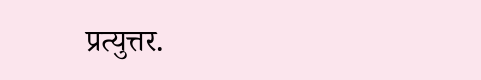प्रत्युत्तर.